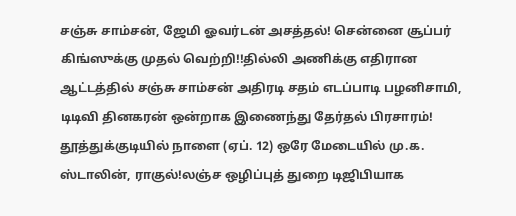சஞ்சு சாம்சன், ஜேமி ஓவர்டன் அசத்தல்! சென்னை சூப்பர் கிங்ஸுக்கு முதல் வெற்றி!!தில்லி அணிக்கு எதிரான ஆட்டத்தில் சஞ்சு சாம்சன் அதிரடி சதம் எடப்பாடி பழனிசாமி, டிடிவி தினகரன் ஒன்றாக இணைந்து தேர்தல் பிரசாரம்! தூத்துக்குடியில் நாளை (ஏப். 12) ஒரே மேடையில் மு.க. ஸ்டாலின், ராகுல்!லஞ்ச ஒழிப்புத் துறை டிஜிபியாக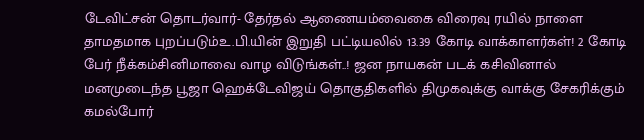டேவிட்சன் தொடர்வார்- தேர்தல் ஆணையம்வைகை விரைவு ரயில் நாளை தாமதமாக புறப்படும்உ.பி.யின் இறுதி பட்டியலில் 13.39 கோடி வாக்காளர்கள்! 2 கோடி பேர் நீக்கம்சினிமாவை வாழ விடுங்கள்..! ஜன நாயகன் படக் கசிவினால் மனமுடைந்த பூஜா ஹெக்டேவிஜய் தொகுதிகளில் திமுகவுக்கு வாக்கு சேகரிக்கும் கமல்போர்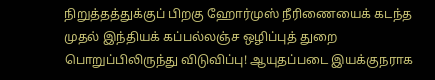நிறுத்தத்துக்குப் பிறகு ஹோர்முஸ் நீரிணையைக் கடந்த முதல் இந்தியக் கப்பல்லஞ்ச ஒழிப்புத் துறை பொறுப்பிலிருந்து விடுவிப்பு! ஆயுதப்படை இயக்குநராக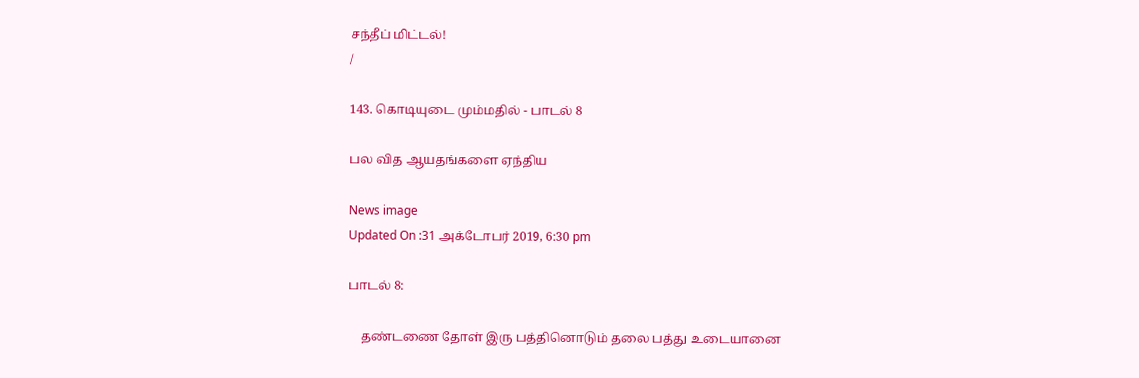சந்தீப் மிட்டல்!
/

143. கொடியுடை மும்மதில் - பாடல் 8

பல வித ஆயதங்களை ஏந்திய

News image
Updated On :31 அக்டோபர் 2019, 6:30 pm

பாடல் 8:

    தண்டணை தோள் இரு பத்தினொடும் தலை பத்து உடையானை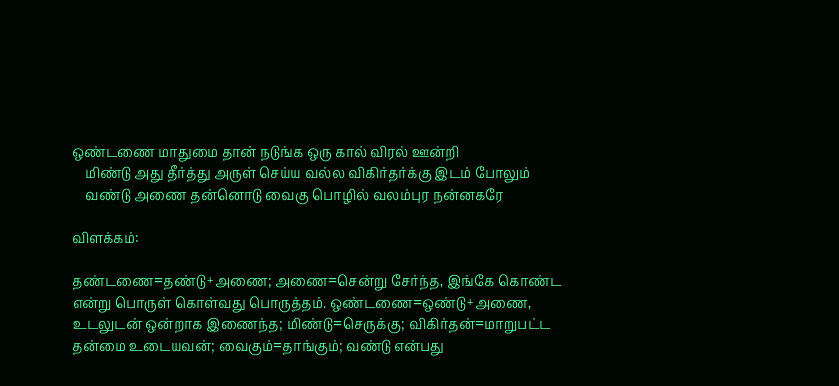ஒண்டணை மாதுமை தான் நடுங்க ஒரு கால் விரல் ஊன்றி
    மிண்டு அது தீர்த்து அருள் செய்ய வல்ல விகிர்தர்க்கு இடம் போலும்
    வண்டு அணை தன்னொடு வைகு பொழில் வலம்புர நன்னகரே

விளக்கம்:

தண்டணை=தண்டு+அணை; அணை=சென்று சேர்ந்த, இங்கே கொண்ட என்று பொருள் கொள்வது பொருத்தம். ஒண்டணை=ஒண்டு+அணை, உடலுடன் ஒன்றாக இணைந்த; மிண்டு=செருக்கு; விகிர்தன்=மாறுபட்ட தன்மை உடையவன்; வைகும்=தாங்கும்; வண்டு என்பது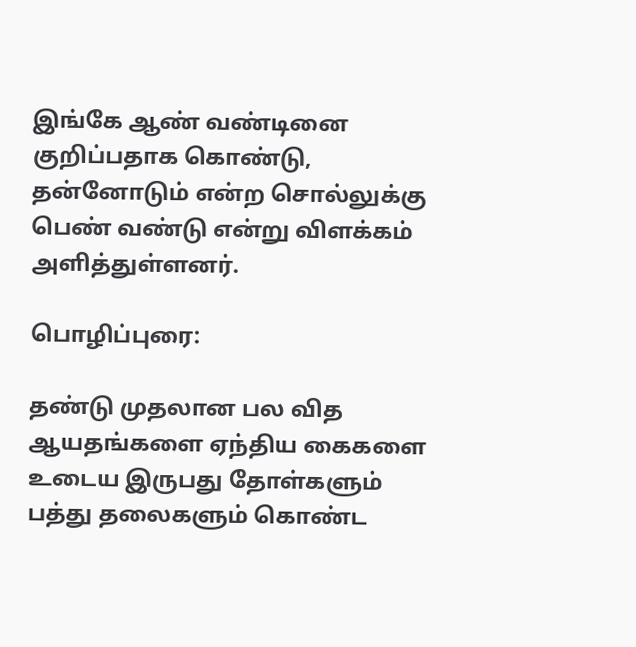இங்கே ஆண் வண்டினை குறிப்பதாக கொண்டு, தன்னோடும் என்ற சொல்லுக்கு பெண் வண்டு என்று விளக்கம் அளித்துள்ளனர்.

பொழிப்புரை:

தண்டு முதலான பல வித ஆயதங்களை ஏந்திய கைகளை உடைய இருபது தோள்களும் பத்து தலைகளும் கொண்ட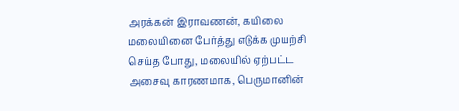அரக்கன் இராவணன், கயிலை மலையினை பேர்த்து எடுக்க முயற்சி செய்த போது, மலையில் ஏற்பட்ட அசைவு காரணமாக, பெருமானின்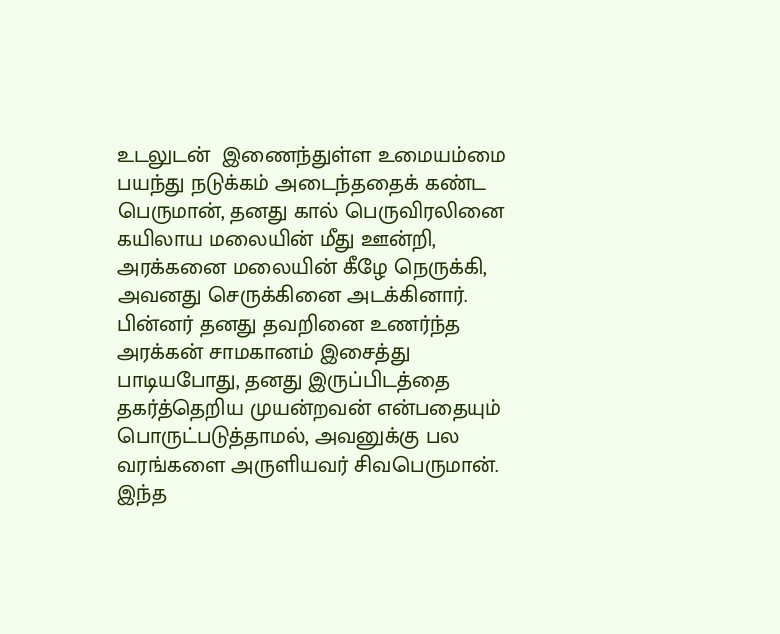உடலுடன்  இணைந்துள்ள உமையம்மை பயந்து நடுக்கம் அடைந்ததைக் கண்ட பெருமான், தனது கால் பெருவிரலினை கயிலாய மலையின் மீது ஊன்றி, அரக்கனை மலையின் கீழே நெருக்கி, அவனது செருக்கினை அடக்கினார். பின்னர் தனது தவறினை உணர்ந்த அரக்கன் சாமகானம் இசைத்து பாடியபோது, தனது இருப்பிடத்தை தகர்த்தெறிய முயன்றவன் என்பதையும் பொருட்படுத்தாமல், அவனுக்கு பல வரங்களை அருளியவர் சிவபெருமான். இந்த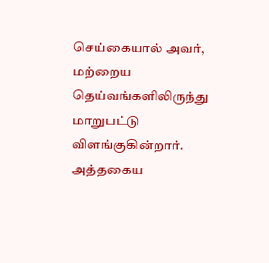செய்கையால் அவர், மற்றைய தெய்வங்களிலிருந்து மாறுபட்டு விளங்குகின்றார். அத்தகைய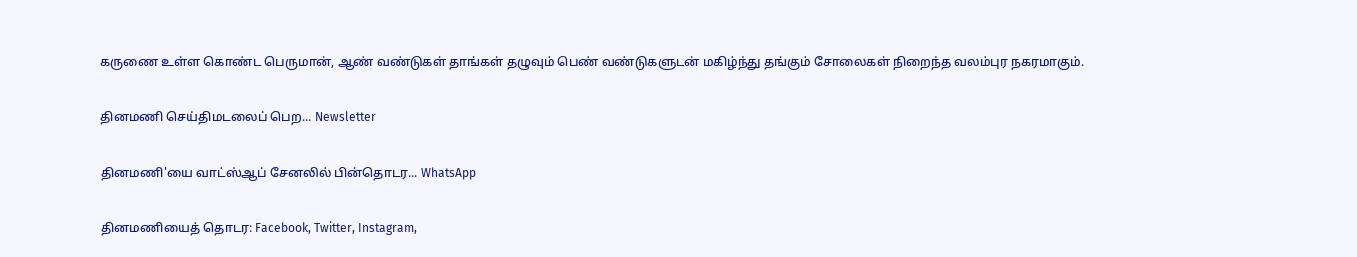கருணை உள்ள கொண்ட பெருமான், ஆண் வண்டுகள் தாங்கள் தழுவும் பெண் வண்டுகளுடன் மகிழ்ந்து தங்கும் சோலைகள் நிறைந்த வலம்புர நகரமாகும்.

தினமணி செய்திமடலைப் பெற... Newsletter

தினமணி'யை வாட்ஸ்ஆப் சேனலில் பின்தொடர... WhatsApp

தினமணியைத் தொடர: Facebook, Twitter, Instagram,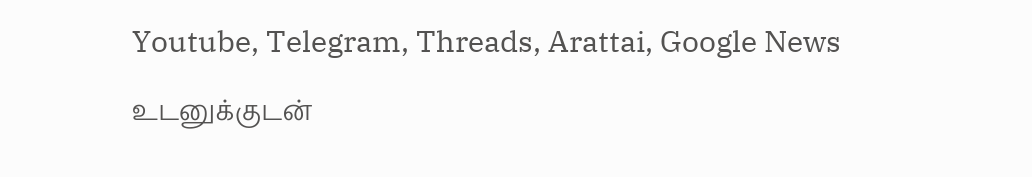Youtube, Telegram, Threads, Arattai, Google News

உடனுக்குடன்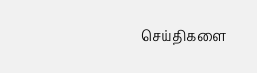செய்திகளை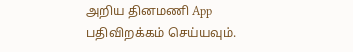அறிய தினமணி App பதிவிறக்கம் செய்யவும்.